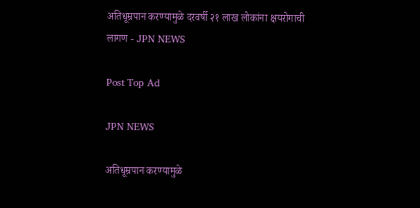अतिधूम्रपान करण्यामुळे दरवर्षी २१ लाख लोकांना क्षयरोगाची लागण - JPN NEWS

Post Top Ad

JPN NEWS

अतिधूम्रपान करण्यामुळे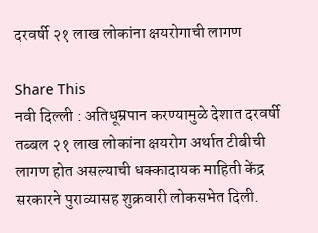दरवर्षी २१ लाख लोकांना क्षयरोगाची लागण

Share This
नवी दिल्ली : अतिधूम्रपान करण्यामुळे देशात दरवर्षी तब्बल २१ लाख लोकांना क्षयरोग अर्थात टीबीची लागण होत असल्याची धक्कादायक माहिती केंद्र सरकारने पुराव्यासह शुक्रवारी लोकसभेत दिली.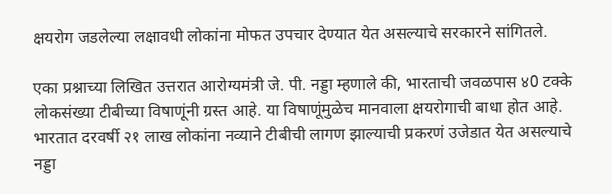क्षयरोग जडलेल्या लक्षावधी लोकांना मोफत उपचार देण्यात येत असल्याचे सरकारने सांगितले.

एका प्रश्नाच्या लिखित उत्तरात आरोग्यमंत्री जे. पी. नड्डा म्हणाले की, भारताची जवळपास ४0 टक्के लोकसंख्या टीबीच्या विषाणूंनी ग्रस्त आहे. या विषाणूंमुळेच मानवाला क्षयरोगाची बाधा होत आहे. भारतात दरवर्षी २१ लाख लोकांना नव्याने टीबीची लागण झाल्याची प्रकरणं उजेडात येत असल्याचे नड्डा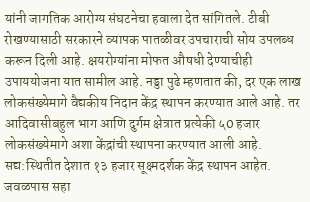यांनी जागतिक आरोग्य संघटनेचा हवाला देत सांगितले. टीबी रोखण्यासाठी सरकारने व्यापक पातळीवर उपचाराची सोय उपलब्ध करून दिली आहे. क्षयरोग्यांना मोफत औषधी देण्याचीही उपाययोजना यात सामील आहे. नड्डा पुढे म्हणतात की, दर एक लाख लोकसंख्येमागे वैद्यकीय निदान केंद्र स्थापन करण्यात आले आहे. तर आदिवासीबहुल भाग आणि दुर्गम क्षेत्रात प्रत्येकी ५0 हजार लोकसंख्येमागे अशा केंद्रांची स्थापना करण्यात आली आहे. सद्य:स्थितीत देशात १३ हजार सूक्ष्मदर्शक केंद्र स्थापन आहेत. जवळपास सहा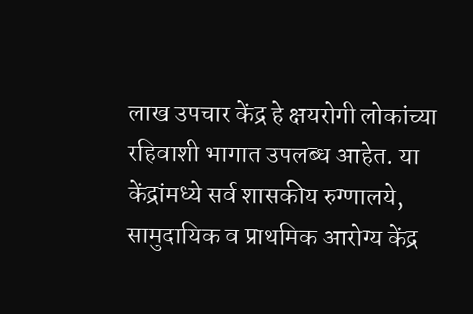लाख उपचार केंद्र हे क्षयरोगी लोकांच्या रहिवाशी भागात उपलब्ध आहेत. या केंद्रांमध्ये सर्व शासकीय रुग्णालये, सामुदायिक व प्राथमिक आरोग्य केंद्र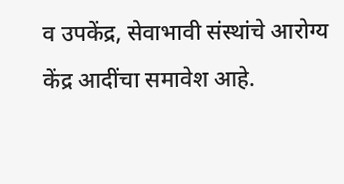व उपकेंद्र, सेवाभावी संस्थांचे आरोग्य केंद्र आदींचा समावेश आहे.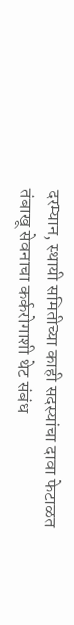दरम्यान, स्थायी समितीच्या काही सदस्यांचा दावा फेटाळत तंबाखू सेवनाचा कर्करोगाशी थेट संबंध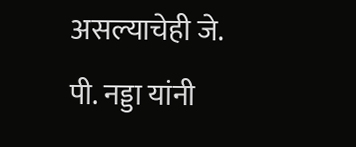असल्याचेही जे. पी. नड्डा यांनी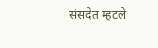संसदेत म्हटले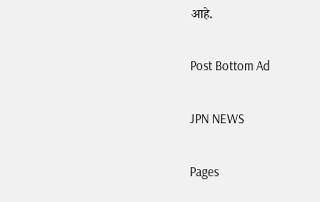आहे.

Post Bottom Ad

JPN NEWS

Pages